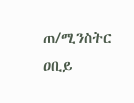ጠ/ሚንስትር ዐቢይ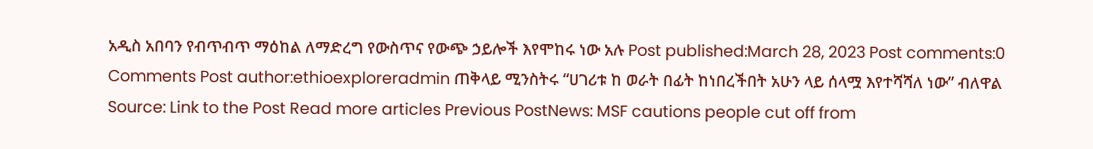አዲስ አበባን የብጥብጥ ማዕከል ለማድረግ የውስጥና የውጭ ኃይሎች እየሞከሩ ነው አሉ Post published:March 28, 2023 Post comments:0 Comments Post author:ethioexploreradmin ጠቅላይ ሚንስትሩ “ሀገሪቱ ከ ወራት በፊት ከነበረችበት አሁን ላይ ሰላሟ እየተሻሻለ ነው” ብለዋል Source: Link to the Post Read more articles Previous PostNews: MSF cautions people cut off from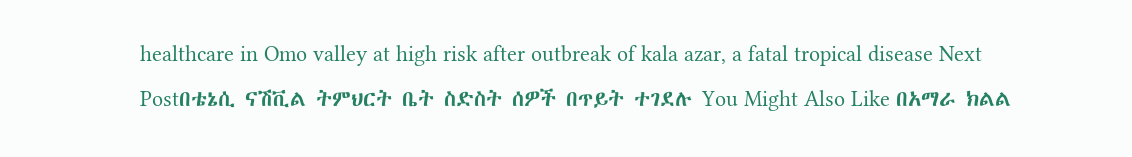healthcare in Omo valley at high risk after outbreak of kala azar, a fatal tropical disease Next Postበቴኔሲ ናሽቪል ትምህርት ቤት ስድስት ሰዎች በጥይት ተገደሉ You Might Also Like በአማራ ክልል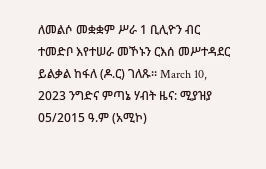ለመልሶ መቋቋም ሥራ 1 ቢሊዮን ብር ተመድቦ እየተሠራ መኾኑን ርእሰ መሥተዳደር ይልቃል ከፋለ (ዶ.ር) ገለጹ። March 10, 2023 ንግድና ምጣኔ ሃብት ዜና: ሚያዝያ 05/2015 ዓ.ም (አሚኮ)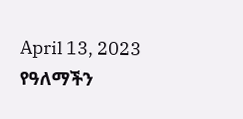April 13, 2023 የዓለማችን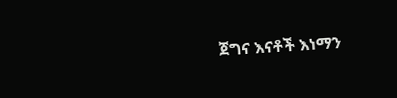ጀግና እናቶች እነማን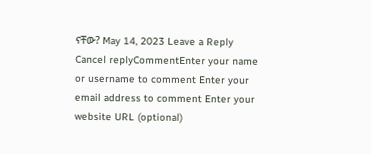ናቸው? May 14, 2023 Leave a Reply Cancel replyCommentEnter your name or username to comment Enter your email address to comment Enter your website URL (optional)